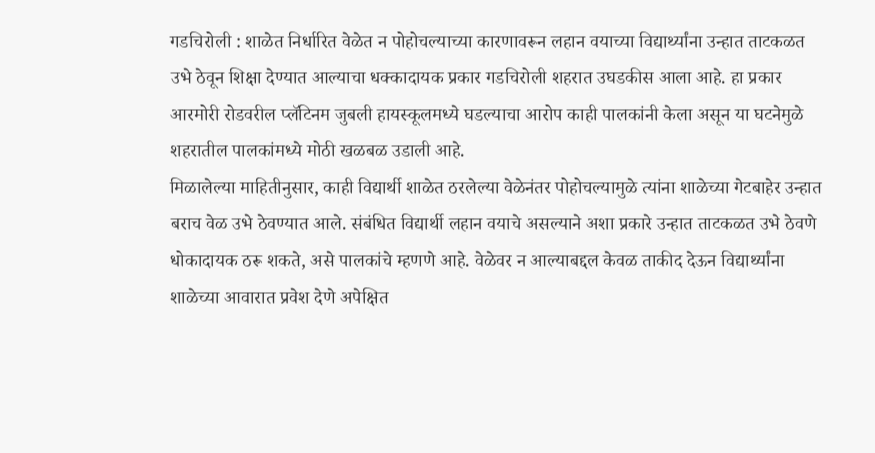गडचिरोली : शाळेत निर्धारित वेळेत न पोहोचल्याच्या कारणावरून लहान वयाच्या विद्यार्थ्यांना उन्हात ताटकळत उभे ठेवून शिक्षा देण्यात आल्याचा धक्कादायक प्रकार गडचिरोली शहरात उघडकीस आला आहे. हा प्रकार आरमोरी रोडवरील प्लॅटिनम जुबली हायस्कूलमध्ये घडल्याचा आरोप काही पालकांनी केला असून या घटनेमुळे शहरातील पालकांमध्ये मोठी खळबळ उडाली आहे.
मिळालेल्या माहितीनुसार, काही विद्यार्थी शाळेत ठरलेल्या वेळेनंतर पोहोचल्यामुळे त्यांना शाळेच्या गेटबाहेर उन्हात बराच वेळ उभे ठेवण्यात आले. संबंधित विद्यार्थी लहान वयाचे असल्याने अशा प्रकारे उन्हात ताटकळत उभे ठेवणे धोकादायक ठरू शकते, असे पालकांचे म्हणणे आहे. वेळेवर न आल्याबद्दल केवळ ताकीद देऊन विद्यार्थ्यांना शाळेच्या आवारात प्रवेश देणे अपेक्षित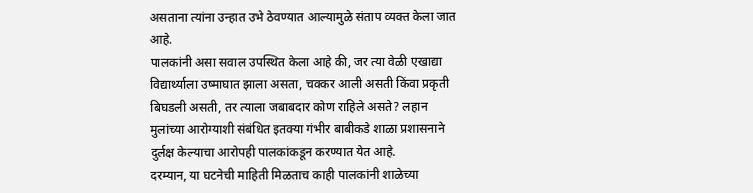असताना त्यांना उन्हात उभे ठेवण्यात आल्यामुळे संताप व्यक्त केला जात आहे.
पालकांनी असा सवाल उपस्थित केला आहे की, जर त्या वेळी एखाद्या विद्यार्थ्याला उष्माघात झाला असता, चक्कर आली असती किंवा प्रकृती बिघडली असती, तर त्याला जबाबदार कोण राहिले असते? लहान मुलांच्या आरोग्याशी संबंधित इतक्या गंभीर बाबीकडे शाळा प्रशासनाने दुर्लक्ष केल्याचा आरोपही पालकांकडून करण्यात येत आहे.
दरम्यान, या घटनेची माहिती मिळताच काही पालकांनी शाळेच्या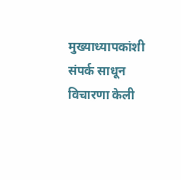मुख्याध्यापकांशी संपर्क साधून विचारणा केली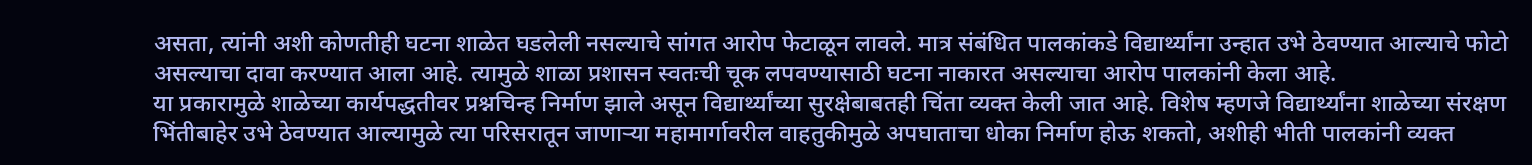असता, त्यांनी अशी कोणतीही घटना शाळेत घडलेली नसल्याचे सांगत आरोप फेटाळून लावले. मात्र संबंधित पालकांकडे विद्यार्थ्यांना उन्हात उभे ठेवण्यात आल्याचे फोटो असल्याचा दावा करण्यात आला आहे. त्यामुळे शाळा प्रशासन स्वतःची चूक लपवण्यासाठी घटना नाकारत असल्याचा आरोप पालकांनी केला आहे.
या प्रकारामुळे शाळेच्या कार्यपद्धतीवर प्रश्नचिन्ह निर्माण झाले असून विद्यार्थ्यांच्या सुरक्षेबाबतही चिंता व्यक्त केली जात आहे. विशेष म्हणजे विद्यार्थ्यांना शाळेच्या संरक्षण भिंतीबाहेर उभे ठेवण्यात आल्यामुळे त्या परिसरातून जाणाऱ्या महामार्गावरील वाहतुकीमुळे अपघाताचा धोका निर्माण होऊ शकतो, अशीही भीती पालकांनी व्यक्त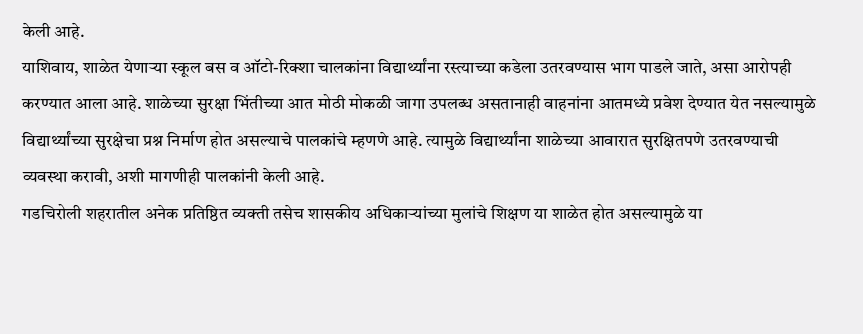केली आहे.
याशिवाय, शाळेत येणाऱ्या स्कूल बस व ऑटो-रिक्शा चालकांना विद्यार्थ्यांना रस्त्याच्या कडेला उतरवण्यास भाग पाडले जाते, असा आरोपही करण्यात आला आहे. शाळेच्या सुरक्षा भिंतीच्या आत मोठी मोकळी जागा उपलब्ध असतानाही वाहनांना आतमध्ये प्रवेश देण्यात येत नसल्यामुळे विद्यार्थ्यांच्या सुरक्षेचा प्रश्न निर्माण होत असल्याचे पालकांचे म्हणणे आहे. त्यामुळे विद्यार्थ्यांना शाळेच्या आवारात सुरक्षितपणे उतरवण्याची व्यवस्था करावी, अशी मागणीही पालकांनी केली आहे.
गडचिरोली शहरातील अनेक प्रतिष्ठित व्यक्ती तसेच शासकीय अधिकाऱ्यांच्या मुलांचे शिक्षण या शाळेत होत असल्यामुळे या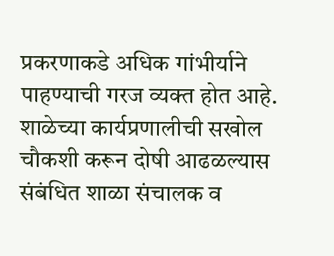प्रकरणाकडे अधिक गांभीर्याने पाहण्याची गरज व्यक्त होत आहे. शाळेच्या कार्यप्रणालीची सखोल चौकशी करून दोषी आढळल्यास संबंधित शाळा संचालक व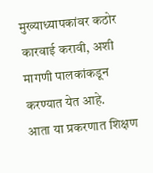मुख्याध्यापकांवर कठोर कारवाई करावी, अशी मागणी पालकांकडून करण्यात येत आहे.
आता या प्रकरणात शिक्षण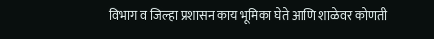विभाग व जिल्हा प्रशासन काय भूमिका घेते आणि शाळेवर कोणती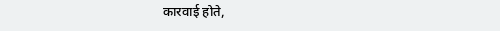कारवाई होते,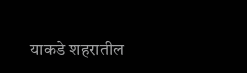याकडे शहरातील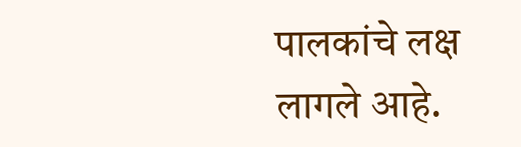पालकांचे लक्ष लागले आहे.